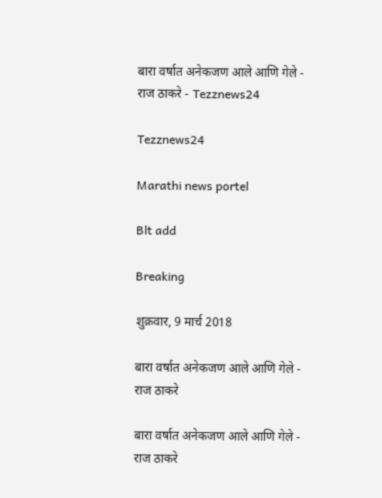बारा वर्षात अनेकजण आले आणि गेले - राज ठाकरे - Tezznews24

Tezznews24

Marathi news portel

Blt add

Breaking

शुक्रवार, 9 मार्च 2018

बारा वर्षात अनेकजण आले आणि गेले - राज ठाकरे

बारा वर्षात अनेकजण आले आणि गेले - राज ठाकरे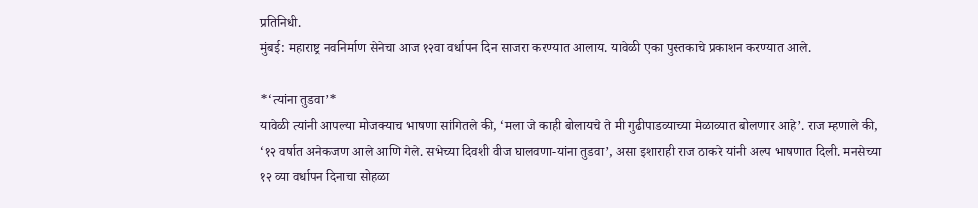प्रतिनिधी.
मुंबई: महाराष्ट्र नवनिर्माण सेनेचा आज १२वा वर्धापन दिन साजरा करण्यात आलाय. यावेळी एका पुस्तकाचे प्रकाशन करण्यात आले.

*‘त्यांना तुडवा’*
यावेळी त्यांनी आपल्या मोजक्याच भाषणा सांगितले की, ‘मला जे काही बोलायचे ते मी गुढीपाडव्याच्या मेळाव्यात बोलणार आहे’. राज म्हणाले की, ‘१२ वर्षात अनेकजण आले आणि गेले. सभेच्या दिवशी वीज घालवणा-यांना तुडवा’, असा इशाराही राज ठाकरे यांनी अल्प भाषणात दिली. मनसेच्या १२ व्या वर्धापन दिनाचा सोहळा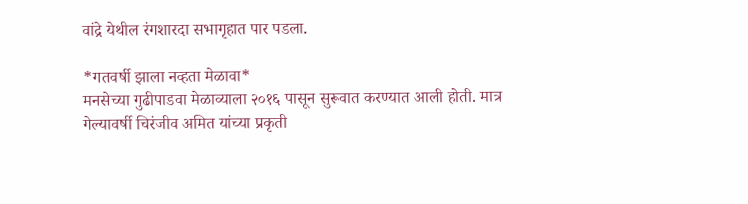वांद्रे येथील रंगशारदा सभागृहात पार पडला.

*गतवर्षी झाला नव्हता मेळावा*
मनसेच्या गुढीपाडवा मेळाव्याला २०१६ पासून सुरूवात करण्यात आली होती. मात्र गेल्यावर्षी चिरंजीव अमित यांच्या प्रकृती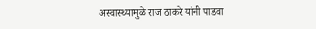अस्वास्थ्यामुळे राज ठाकरे यांनी पाडवा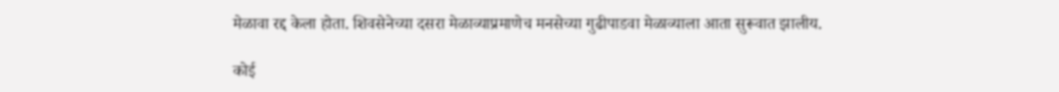मेळावा रद्द केला होता. शिवसेनेच्या दसरा मेळाव्याप्रमाणेच मनसेच्या गुढीपाडवा मेळाव्याला आता सुरूवात झालीय.

कोई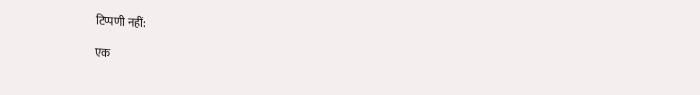टिप्पणी नहीं:

एक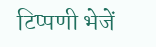टिप्पणी भेजें